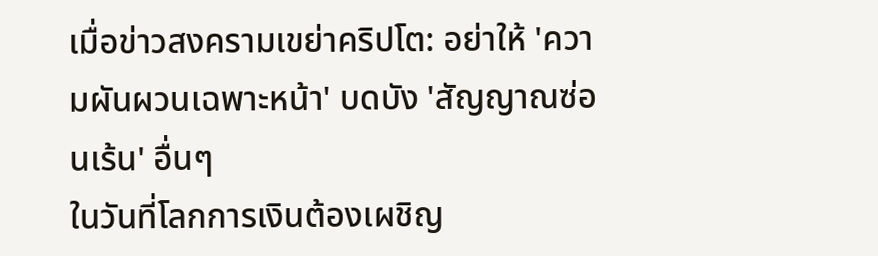เมื่อข่าวสงครามเขย่าคริปโต: อย่าให้ 'ความผันผวนเฉพาะหน้า' บดบัง 'สัญญาณซ่อนเร้น' อื่นๆ
ในวันที่โลกการเงินต้องเผชิญ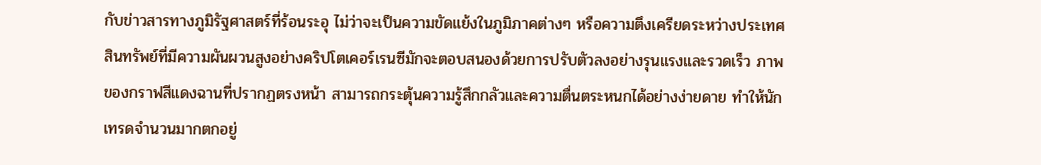กับข่าวสารทางภูมิรัฐศาสตร์ที่ร้อนระอุ ไม่ว่าจะเป็นความขัดแย้งในภูมิภาคต่างๆ หรือความตึงเครียดระหว่างประเทศ สินทรัพย์ที่มีความผันผวนสูงอย่างคริปโตเคอร์เรนซีมักจะตอบสนองด้วยการปรับตัวลงอย่างรุนแรงและรวดเร็ว ภาพของกราฟสีแดงฉานที่ปรากฏตรงหน้า สามารถกระตุ้นความรู้สึกกลัวและความตื่นตระหนกได้อย่างง่ายดาย ทำให้นักเทรดจำนวนมากตกอยู่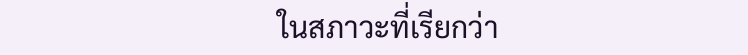ในสภาวะที่เรียกว่า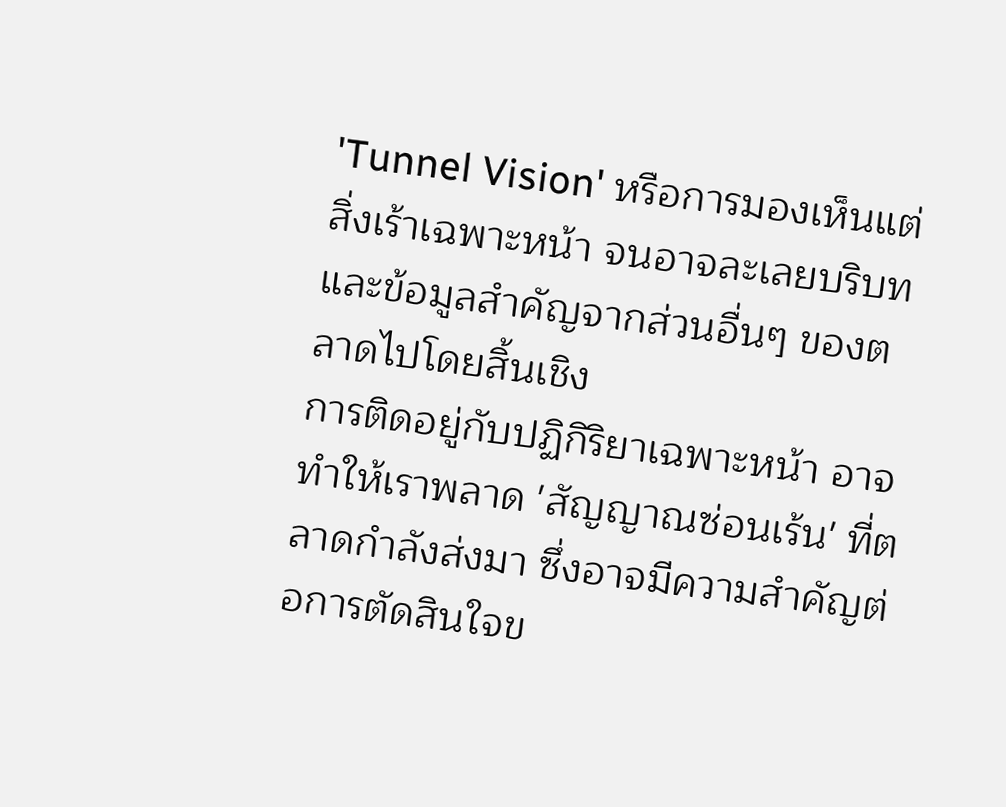'Tunnel Vision' หรือการมองเห็นแต่สิ่งเร้าเฉพาะหน้า จนอาจละเลยบริบทและข้อมูลสำคัญจากส่วนอื่นๆ ของตลาดไปโดยสิ้นเชิง
การติดอยู่กับปฏิกิริยาเฉพาะหน้า อาจทำให้เราพลาด 'สัญญาณซ่อนเร้น' ที่ตลาดกำลังส่งมา ซึ่งอาจมีความสำคัญต่อการตัดสินใจข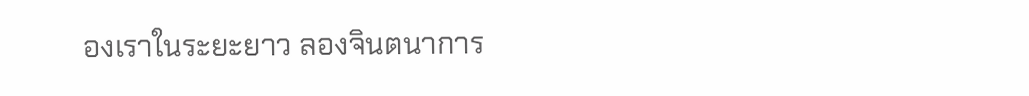องเราในระยะยาว ลองจินตนาการ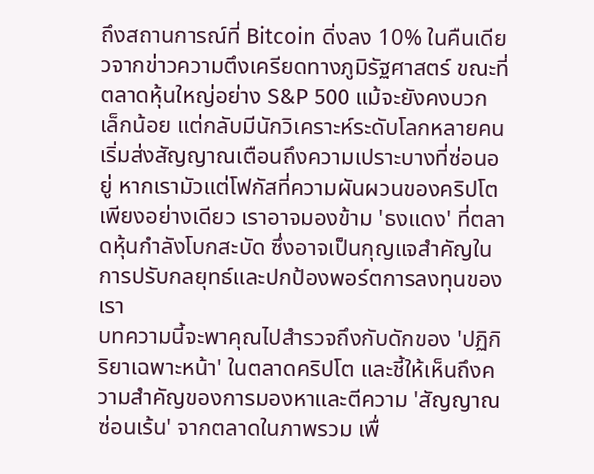ถึงสถานการณ์ที่ Bitcoin ดิ่งลง 10% ในคืนเดียวจากข่าวความตึงเครียดทางภูมิรัฐศาสตร์ ขณะที่ตลาดหุ้นใหญ่อย่าง S&P 500 แม้จะยังคงบวกเล็กน้อย แต่กลับมีนักวิเคราะห์ระดับโลกหลายคนเริ่มส่งสัญญาณเตือนถึงความเปราะบางที่ซ่อนอยู่ หากเรามัวแต่โฟกัสที่ความผันผวนของคริปโตเพียงอย่างเดียว เราอาจมองข้าม 'ธงแดง' ที่ตลาดหุ้นกำลังโบกสะบัด ซึ่งอาจเป็นกุญแจสำคัญในการปรับกลยุทธ์และปกป้องพอร์ตการลงทุนของเรา
บทความนี้จะพาคุณไปสำรวจถึงกับดักของ 'ปฏิกิริยาเฉพาะหน้า' ในตลาดคริปโต และชี้ให้เห็นถึงความสำคัญของการมองหาและตีความ 'สัญญาณซ่อนเร้น' จากตลาดในภาพรวม เพื่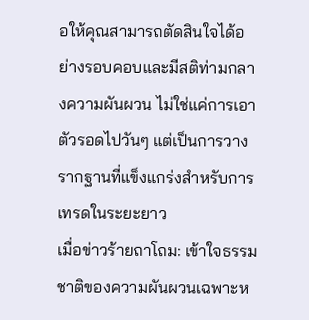อให้คุณสามารถตัดสินใจได้อย่างรอบคอบและมีสติท่ามกลางความผันผวน ไม่ใช่แค่การเอาตัวรอดไปวันๆ แต่เป็นการวางรากฐานที่แข็งแกร่งสำหรับการเทรดในระยะยาว
เมื่อข่าวร้ายถาโถม: เข้าใจธรรมชาติของความผันผวนเฉพาะห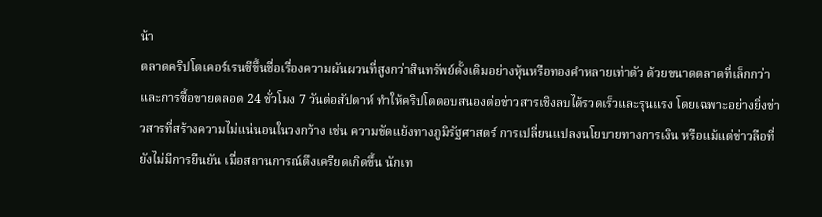น้า
ตลาดคริปโตเคอร์เรนซีขึ้นชื่อเรื่องความผันผวนที่สูงกว่าสินทรัพย์ดั้งเดิมอย่างหุ้นหรือทองคำหลายเท่าตัว ด้วยขนาดตลาดที่เล็กกว่าและการซื้อขายตลอด 24 ชั่วโมง 7 วันต่อสัปดาห์ ทำให้คริปโตตอบสนองต่อข่าวสารเชิงลบได้รวดเร็วและรุนแรง โดยเฉพาะอย่างยิ่งข่าวสารที่สร้างความไม่แน่นอนในวงกว้าง เช่น ความขัดแย้งทางภูมิรัฐศาสตร์ การเปลี่ยนแปลงนโยบายทางการเงิน หรือแม้แต่ข่าวลือที่ยังไม่มีการยืนยัน เมื่อสถานการณ์ตึงเครียดเกิดขึ้น นักเท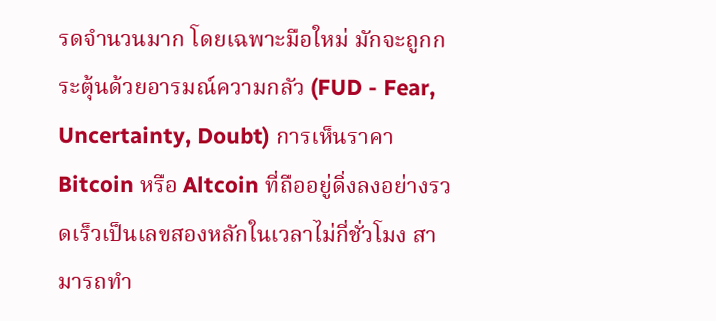รดจำนวนมาก โดยเฉพาะมือใหม่ มักจะถูกกระตุ้นด้วยอารมณ์ความกลัว (FUD - Fear, Uncertainty, Doubt) การเห็นราคา Bitcoin หรือ Altcoin ที่ถืออยู่ดิ่งลงอย่างรวดเร็วเป็นเลขสองหลักในเวลาไม่กี่ชั่วโมง สามารถทำ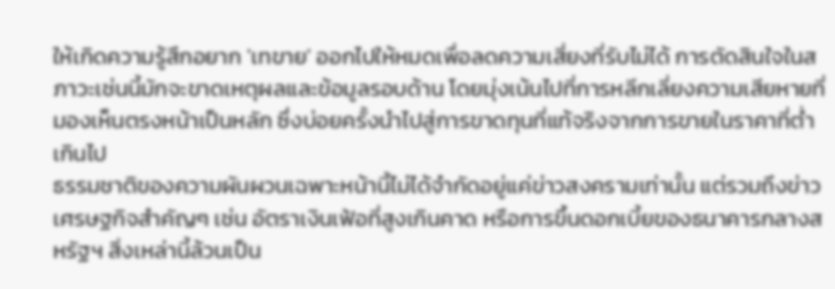ให้เกิดความรู้สึกอยาก 'เทขาย' ออกไปให้หมดเพื่อลดความเสี่ยงที่รับไม่ได้ การตัดสินใจในสภาวะเช่นนี้มักจะขาดเหตุผลและข้อมูลรอบด้าน โดยมุ่งเน้นไปที่การหลีกเลี่ยงความเสียหายที่มองเห็นตรงหน้าเป็นหลัก ซึ่งบ่อยครั้งนำไปสู่การขาดทุนที่แท้จริงจากการขายในราคาที่ต่ำเกินไป
ธรรมชาติของความผันผวนเฉพาะหน้านี้ไม่ได้จำกัดอยู่แค่ข่าวสงครามเท่านั้น แต่รวมถึงข่าวเศรษฐกิจสำคัญๆ เช่น อัตราเงินเฟ้อที่สูงเกินคาด หรือการขึ้นดอกเบี้ยของธนาคารกลางสหรัฐฯ สิ่งเหล่านี้ล้วนเป็น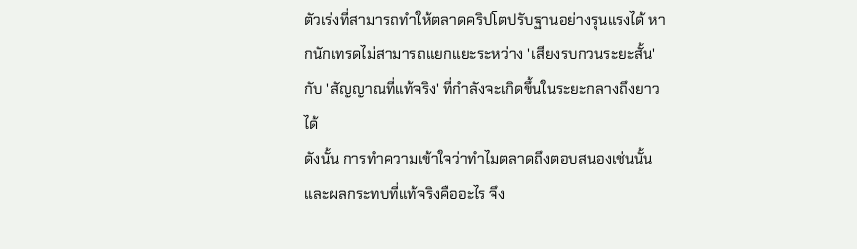ตัวเร่งที่สามารถทำให้ตลาดคริปโตปรับฐานอย่างรุนแรงได้ หากนักเทรดไม่สามารถแยกแยะระหว่าง 'เสียงรบกวนระยะสั้น' กับ 'สัญญาณที่แท้จริง' ที่กำลังจะเกิดขึ้นในระยะกลางถึงยาวได้
ดังนั้น การทำความเข้าใจว่าทำไมตลาดถึงตอบสนองเช่นนั้น และผลกระทบที่แท้จริงคืออะไร จึง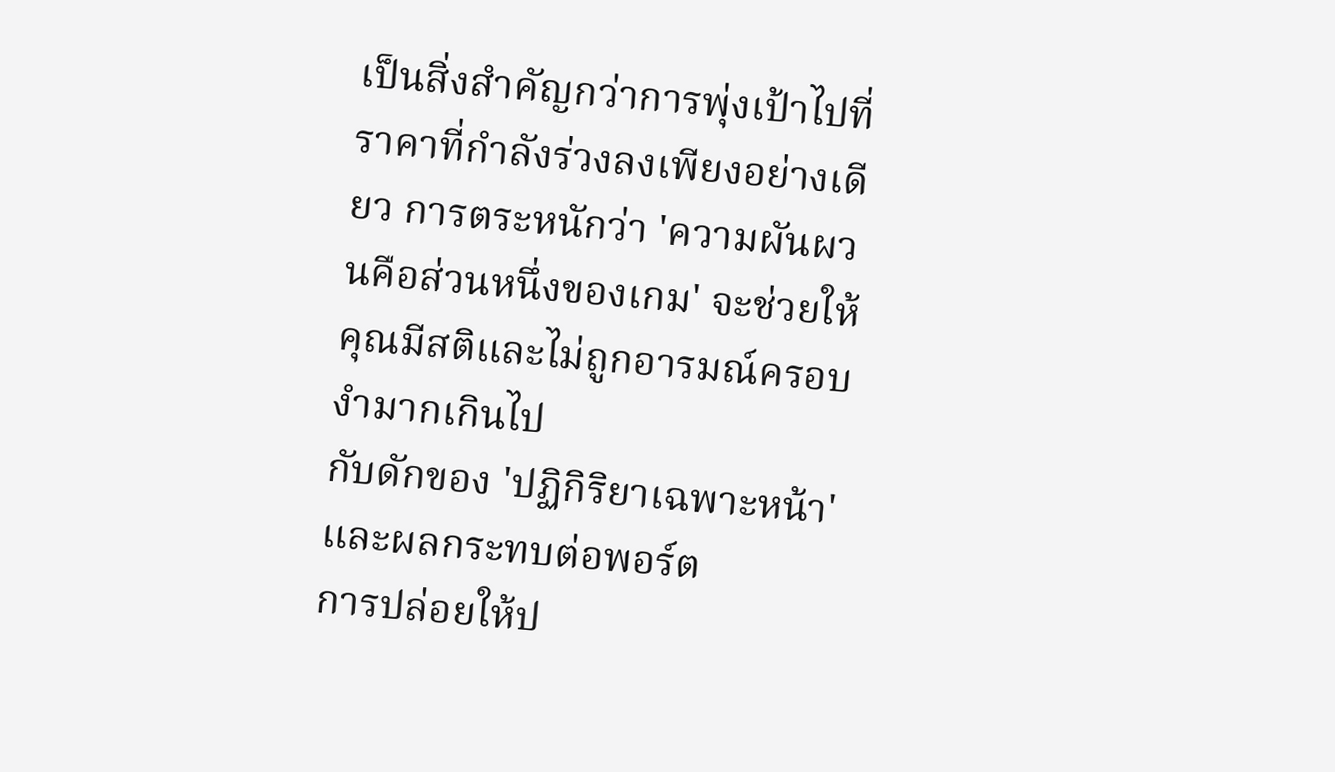เป็นสิ่งสำคัญกว่าการพุ่งเป้าไปที่ราคาที่กำลังร่วงลงเพียงอย่างเดียว การตระหนักว่า 'ความผันผวนคือส่วนหนึ่งของเกม' จะช่วยให้คุณมีสติและไม่ถูกอารมณ์ครอบงำมากเกินไป
กับดักของ 'ปฏิกิริยาเฉพาะหน้า' และผลกระทบต่อพอร์ต
การปล่อยให้ป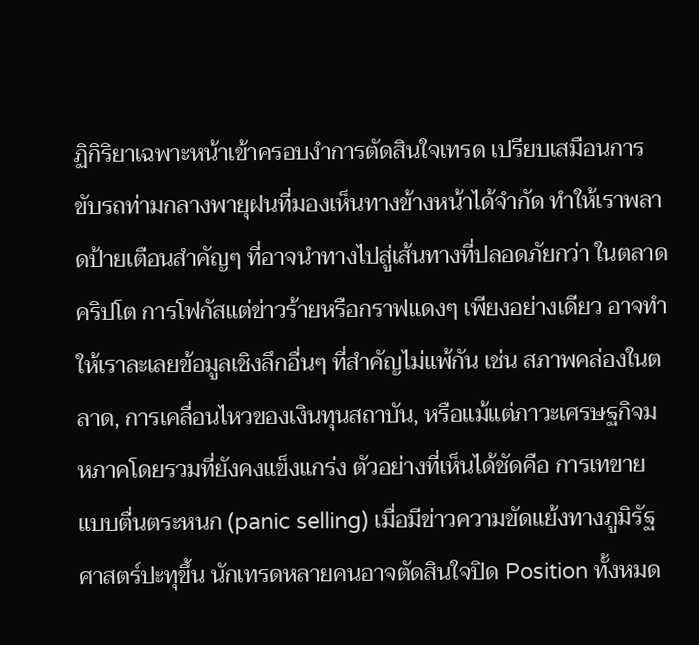ฏิกิริยาเฉพาะหน้าเข้าครอบงำการตัดสินใจเทรด เปรียบเสมือนการขับรถท่ามกลางพายุฝนที่มองเห็นทางข้างหน้าได้จำกัด ทำให้เราพลาดป้ายเตือนสำคัญๆ ที่อาจนำทางไปสู่เส้นทางที่ปลอดภัยกว่า ในตลาดคริปโต การโฟกัสแต่ข่าวร้ายหรือกราฟแดงๆ เพียงอย่างเดียว อาจทำให้เราละเลยข้อมูลเชิงลึกอื่นๆ ที่สำคัญไม่แพ้กัน เช่น สภาพคล่องในตลาด, การเคลื่อนไหวของเงินทุนสถาบัน, หรือแม้แต่ภาวะเศรษฐกิจมหภาคโดยรวมที่ยังคงแข็งแกร่ง ตัวอย่างที่เห็นได้ชัดคือ การเทขายแบบตื่นตระหนก (panic selling) เมื่อมีข่าวความขัดแย้งทางภูมิรัฐศาสตร์ปะทุขึ้น นักเทรดหลายคนอาจตัดสินใจปิด Position ทั้งหมด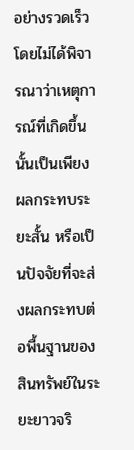อย่างรวดเร็ว โดยไม่ได้พิจารณาว่าเหตุการณ์ที่เกิดขึ้นนั้นเป็นเพียงผลกระทบระยะสั้น หรือเป็นปัจจัยที่จะส่งผลกระทบต่อพื้นฐานของสินทรัพย์ในระยะยาวจริ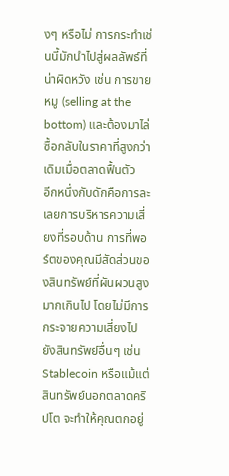งๆ หรือไม่ การกระทำเช่นนี้มักนำไปสู่ผลลัพธ์ที่น่าผิดหวัง เช่น การขายหมู (selling at the bottom) และต้องมาไล่ซื้อกลับในราคาที่สูงกว่าเดิมเมื่อตลาดฟื้นตัว
อีกหนึ่งกับดักคือการละเลยการบริหารความเสี่ยงที่รอบด้าน การที่พอร์ตของคุณมีสัดส่วนของสินทรัพย์ที่ผันผวนสูงมากเกินไป โดยไม่มีการกระจายความเสี่ยงไปยังสินทรัพย์อื่นๆ เช่น Stablecoin หรือแม้แต่สินทรัพย์นอกตลาดคริปโต จะทำให้คุณตกอยู่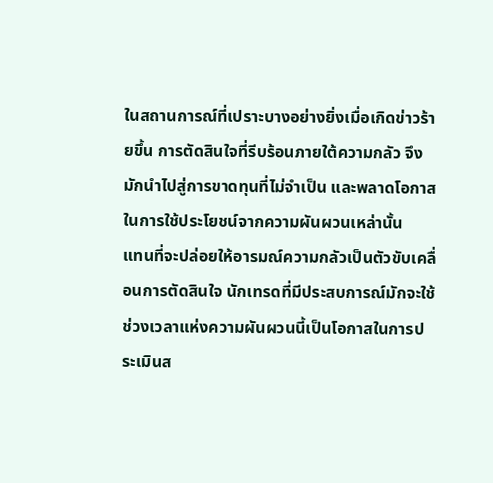ในสถานการณ์ที่เปราะบางอย่างยิ่งเมื่อเกิดข่าวร้ายขึ้น การตัดสินใจที่รีบร้อนภายใต้ความกลัว จึงมักนำไปสู่การขาดทุนที่ไม่จำเป็น และพลาดโอกาสในการใช้ประโยชน์จากความผันผวนเหล่านั้น
แทนที่จะปล่อยให้อารมณ์ความกลัวเป็นตัวขับเคลื่อนการตัดสินใจ นักเทรดที่มีประสบการณ์มักจะใช้ช่วงเวลาแห่งความผันผวนนี้เป็นโอกาสในการประเมินส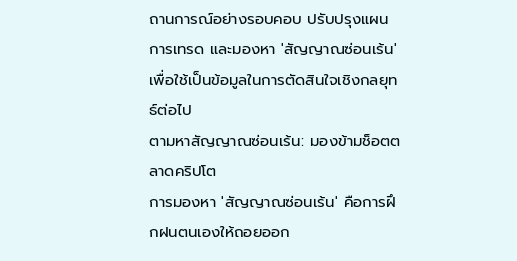ถานการณ์อย่างรอบคอบ ปรับปรุงแผนการเทรด และมองหา 'สัญญาณซ่อนเร้น' เพื่อใช้เป็นข้อมูลในการตัดสินใจเชิงกลยุทธ์ต่อไป
ตามหาสัญญาณซ่อนเร้น: มองข้ามช็อตตลาดคริปโต
การมองหา 'สัญญาณซ่อนเร้น' คือการฝึกฝนตนเองให้ถอยออก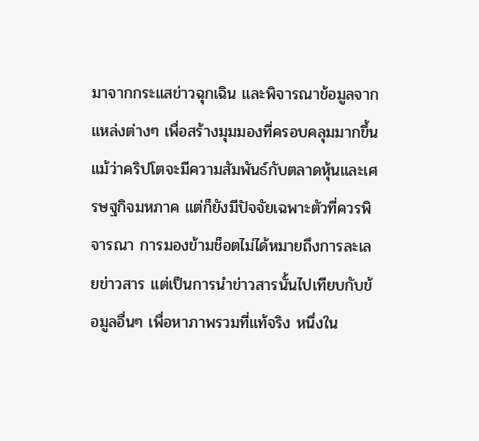มาจากกระแสข่าวฉุกเฉิน และพิจารณาข้อมูลจากแหล่งต่างๆ เพื่อสร้างมุมมองที่ครอบคลุมมากขึ้น แม้ว่าคริปโตจะมีความสัมพันธ์กับตลาดหุ้นและเศรษฐกิจมหภาค แต่ก็ยังมีปัจจัยเฉพาะตัวที่ควรพิจารณา การมองข้ามช็อตไม่ได้หมายถึงการละเลยข่าวสาร แต่เป็นการนำข่าวสารนั้นไปเทียบกับข้อมูลอื่นๆ เพื่อหาภาพรวมที่แท้จริง หนึ่งใน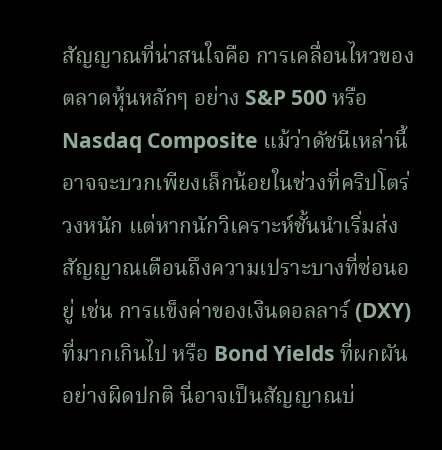สัญญาณที่น่าสนใจคือ การเคลื่อนไหวของตลาดหุ้นหลักๆ อย่าง S&P 500 หรือ Nasdaq Composite แม้ว่าดัชนีเหล่านี้อาจจะบวกเพียงเล็กน้อยในช่วงที่คริปโตร่วงหนัก แต่หากนักวิเคราะห์ชั้นนำเริ่มส่งสัญญาณเตือนถึงความเปราะบางที่ซ่อนอยู่ เช่น การแข็งค่าของเงินดอลลาร์ (DXY) ที่มากเกินไป หรือ Bond Yields ที่ผกผันอย่างผิดปกติ นี่อาจเป็นสัญญาณบ่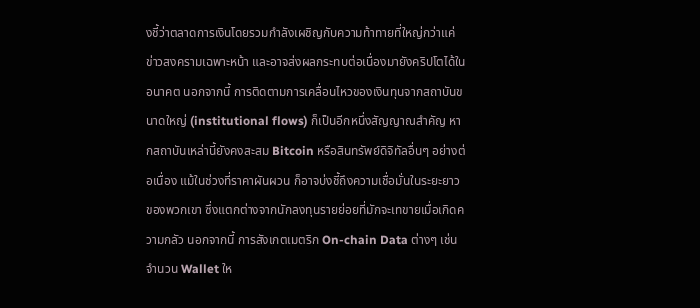งชี้ว่าตลาดการเงินโดยรวมกำลังเผชิญกับความท้าทายที่ใหญ่กว่าแค่ข่าวสงครามเฉพาะหน้า และอาจส่งผลกระทบต่อเนื่องมายังคริปโตได้ในอนาคต นอกจากนี้ การติดตามการเคลื่อนไหวของเงินทุนจากสถาบันขนาดใหญ่ (institutional flows) ก็เป็นอีกหนึ่งสัญญาณสำคัญ หากสถาบันเหล่านี้ยังคงสะสม Bitcoin หรือสินทรัพย์ดิจิทัลอื่นๆ อย่างต่อเนื่อง แม้ในช่วงที่ราคาผันผวน ก็อาจบ่งชี้ถึงความเชื่อมั่นในระยะยาวของพวกเขา ซึ่งแตกต่างจากนักลงทุนรายย่อยที่มักจะเทขายเมื่อเกิดความกลัว นอกจากนี้ การสังเกตเมตริก On-chain Data ต่างๆ เช่น จำนวน Wallet ให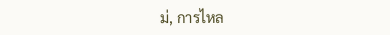ม่, การไหล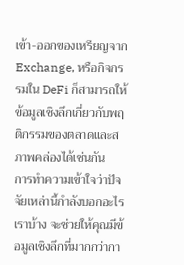เข้า-ออกของเหรียญจาก Exchange, หรือกิจกรรมใน DeFi ก็สามารถให้ข้อมูลเชิงลึกเกี่ยวกับพฤติกรรมของตลาดและสภาพคล่องได้เช่นกัน
การทำความเข้าใจว่าปัจจัยเหล่านี้กำลังบอกอะไรเราบ้าง จะช่วยให้คุณมีข้อมูลเชิงลึกที่มากกว่ากา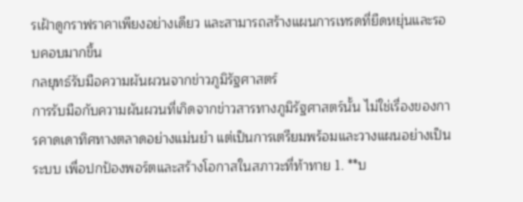รเฝ้าดูกราฟราคาเพียงอย่างเดียว และสามารถสร้างแผนการเทรดที่ยืดหยุ่นและรอบคอบมากขึ้น
กลยุทธ์รับมือความผันผวนจากข่าวภูมิรัฐศาสตร์
การรับมือกับความผันผวนที่เกิดจากข่าวสารทางภูมิรัฐศาสตร์นั้น ไม่ใช่เรื่องของการคาดเดาทิศทางตลาดอย่างแม่นยำ แต่เป็นการเตรียมพร้อมและวางแผนอย่างเป็นระบบ เพื่อปกป้องพอร์ตและสร้างโอกาสในสภาวะที่ท้าทาย 1. **บ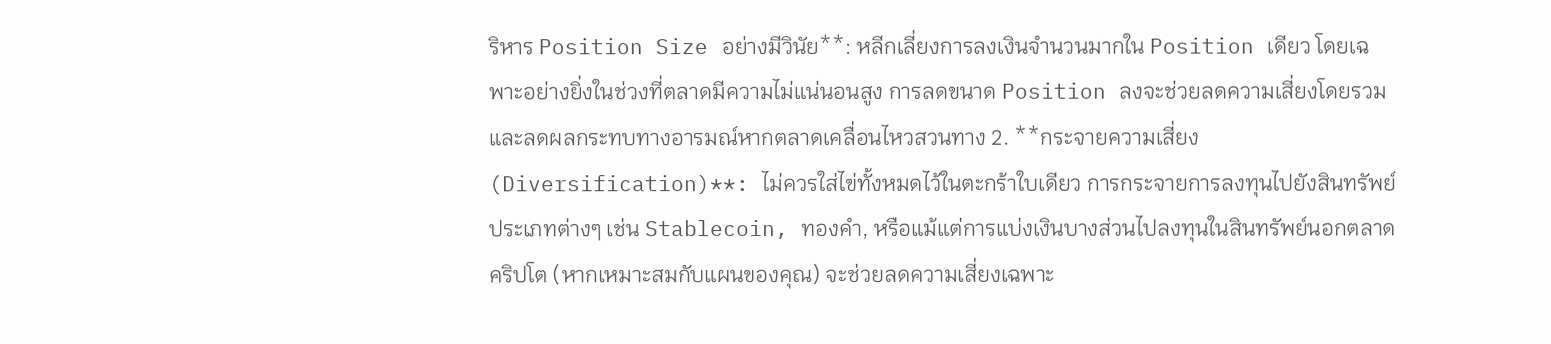ริหาร Position Size อย่างมีวินัย**: หลีกเลี่ยงการลงเงินจำนวนมากใน Position เดียว โดยเฉพาะอย่างยิ่งในช่วงที่ตลาดมีความไม่แน่นอนสูง การลดขนาด Position ลงจะช่วยลดความเสี่ยงโดยรวมและลดผลกระทบทางอารมณ์หากตลาดเคลื่อนไหวสวนทาง 2. **กระจายความเสี่ยง (Diversification)**: ไม่ควรใส่ไข่ทั้งหมดไว้ในตะกร้าใบเดียว การกระจายการลงทุนไปยังสินทรัพย์ประเภทต่างๆ เช่น Stablecoin, ทองคำ, หรือแม้แต่การแบ่งเงินบางส่วนไปลงทุนในสินทรัพย์นอกตลาดคริปโต (หากเหมาะสมกับแผนของคุณ) จะช่วยลดความเสี่ยงเฉพาะ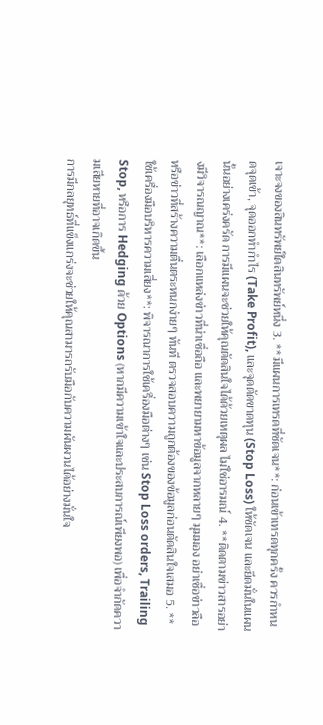เจาะจงของสินทรัพย์ใดสินทรัพย์หนึ่ง 3. **มีแผนการเทรดที่ชัดเจน**: ก่อนเข้าเทรดทุกครั้ง ควรกำหนดจุดเข้า, จุดออกทำกำไร (Take Profit), และจุดตัดขาดทุน (Stop Loss) ให้ชัดเจน และยึดมั่นในแผนนั้นอย่างเคร่งครัด การมีแผนจะช่วยให้คุณตัดสินใจได้ด้วยเหตุผล ไม่ใช่อารมณ์ 4. **ติดตามข่าวสารอย่างมีวิจารณญาณ**: เลือกแหล่งข่าวที่น่าเชื่อถือ และพยายามหาข้อมูลจากหลายๆ มุมมอง อย่าเชื่อข่าวลือหรือข่าวที่สร้างความตื่นตระหนกง่ายๆ ทันที ตรวจสอบความถูกต้องของข้อมูลก่อนตัดสินใจเสมอ 5. **ใช้เครื่องมือบริหารความเสี่ยง**: พิจารณาการใช้เครื่องมือต่างๆ เช่น Stop Loss orders, Trailing Stop, หรือการ Hedging ด้วย Options (หากมีความเข้าใจและประสบการณ์เพียงพอ) เพื่อจำกัดความเสียหายที่อาจเกิดขึ้น
การมีกลยุทธ์ที่แข็งแกร่งจะช่วยให้คุณสามารถรับมือกับความผันผวนได้อย่างมั่นใจ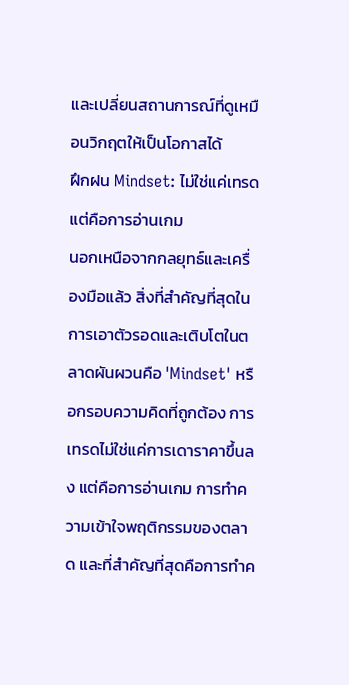และเปลี่ยนสถานการณ์ที่ดูเหมือนวิกฤตให้เป็นโอกาสได้
ฝึกฝน Mindset: ไม่ใช่แค่เทรด แต่คือการอ่านเกม
นอกเหนือจากกลยุทธ์และเครื่องมือแล้ว สิ่งที่สำคัญที่สุดในการเอาตัวรอดและเติบโตในตลาดผันผวนคือ 'Mindset' หรือกรอบความคิดที่ถูกต้อง การเทรดไม่ใช่แค่การเดาราคาขึ้นลง แต่คือการอ่านเกม การทำความเข้าใจพฤติกรรมของตลาด และที่สำคัญที่สุดคือการทำค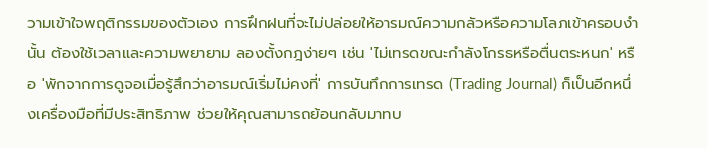วามเข้าใจพฤติกรรมของตัวเอง การฝึกฝนที่จะไม่ปล่อยให้อารมณ์ความกลัวหรือความโลภเข้าครอบงำนั้น ต้องใช้เวลาและความพยายาม ลองตั้งกฎง่ายๆ เช่น 'ไม่เทรดขณะกำลังโกรธหรือตื่นตระหนก' หรือ 'พักจากการดูจอเมื่อรู้สึกว่าอารมณ์เริ่มไม่คงที่' การบันทึกการเทรด (Trading Journal) ก็เป็นอีกหนึ่งเครื่องมือที่มีประสิทธิภาพ ช่วยให้คุณสามารถย้อนกลับมาทบ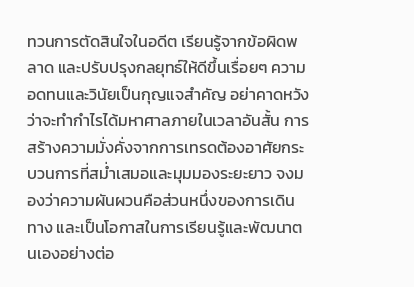ทวนการตัดสินใจในอดีต เรียนรู้จากข้อผิดพลาด และปรับปรุงกลยุทธ์ให้ดีขึ้นเรื่อยๆ ความอดทนและวินัยเป็นกุญแจสำคัญ อย่าคาดหวังว่าจะทำกำไรได้มหาศาลภายในเวลาอันสั้น การสร้างความมั่งคั่งจากการเทรดต้องอาศัยกระบวนการที่สม่ำเสมอและมุมมองระยะยาว จงมองว่าความผันผวนคือส่วนหนึ่งของการเดินทาง และเป็นโอกาสในการเรียนรู้และพัฒนาตนเองอย่างต่อ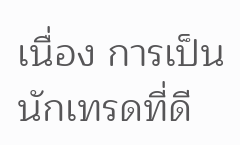เนื่อง การเป็นนักเทรดที่ดี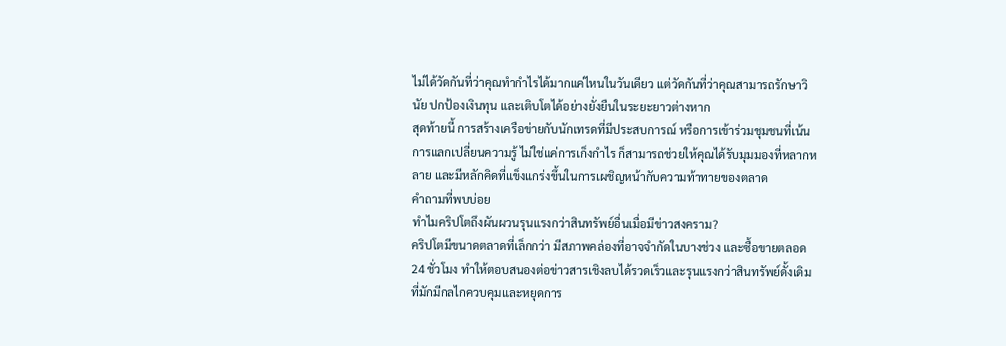ไม่ได้วัดกันที่ว่าคุณทำกำไรได้มากแค่ไหนในวันเดียว แต่วัดกันที่ว่าคุณสามารถรักษาวินัย ปกป้องเงินทุน และเติบโตได้อย่างยั่งยืนในระยะยาวต่างหาก
สุดท้ายนี้ การสร้างเครือข่ายกับนักเทรดที่มีประสบการณ์ หรือการเข้าร่วมชุมชนที่เน้นการแลกเปลี่ยนความรู้ ไม่ใช่แค่การเก็งกำไร ก็สามารถช่วยให้คุณได้รับมุมมองที่หลากหลาย และมีหลักคิดที่แข็งแกร่งขึ้นในการเผชิญหน้ากับความท้าทายของตลาด
คำถามที่พบบ่อย
ทำไมคริปโตถึงผันผวนรุนแรงกว่าสินทรัพย์อื่นเมื่อมีข่าวสงคราม?
คริปโตมีขนาดตลาดที่เล็กกว่า มีสภาพคล่องที่อาจจำกัดในบางช่วง และซื้อขายตลอด 24 ชั่วโมง ทำให้ตอบสนองต่อข่าวสารเชิงลบได้รวดเร็วและรุนแรงกว่าสินทรัพย์ดั้งเดิมที่มักมีกลไกควบคุมและหยุดการ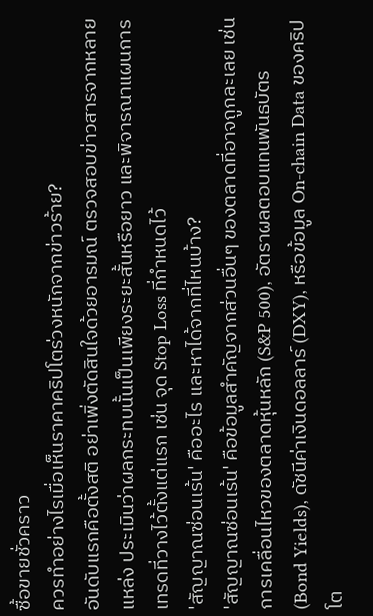ซื้อขายชั่วคราว
ควรทำอย่างไรเมื่อเห็นราคาคริปโตร่วงหนักจากข่าวร้าย?
อันดับแรกคือตั้งสติ อย่าเพิ่งตัดสินใจด้วยอารมณ์ ตรวจสอบข่าวสารจากหลายแหล่ง ประเมินว่าผลกระทบนั้นเป็นเพียงระยะสั้นหรือยาว และพิจารณาแผนการเทรดที่วางไว้ตั้งแต่แรก เช่น จุด Stop Loss ที่กำหนดไว้
'สัญญาณซ่อนเร้น' คืออะไร และหาได้จากที่ไหนบ้าง?
'สัญญาณซ่อนเร้น' คือข้อมูลสำคัญจากส่วนอื่นๆ ของตลาดที่อาจถูกละเลย เช่น การเคลื่อนไหวของตลาดหุ้นหลัก (S&P 500), อัตราผลตอบแทนพันธบัตร (Bond Yields), ดัชนีค่าเงินดอลลาร์ (DXY), หรือข้อมูล On-chain Data ของคริปโต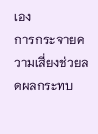เอง
การกระจายความเสี่ยงช่วยลดผลกระทบ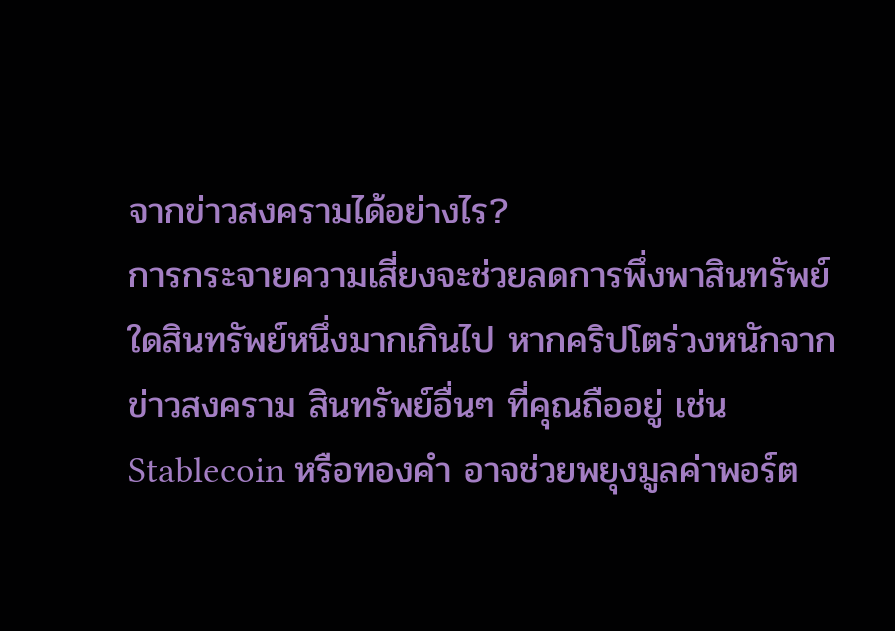จากข่าวสงครามได้อย่างไร?
การกระจายความเสี่ยงจะช่วยลดการพึ่งพาสินทรัพย์ใดสินทรัพย์หนึ่งมากเกินไป หากคริปโตร่วงหนักจากข่าวสงคราม สินทรัพย์อื่นๆ ที่คุณถืออยู่ เช่น Stablecoin หรือทองคำ อาจช่วยพยุงมูลค่าพอร์ต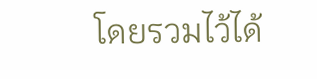โดยรวมไว้ได้